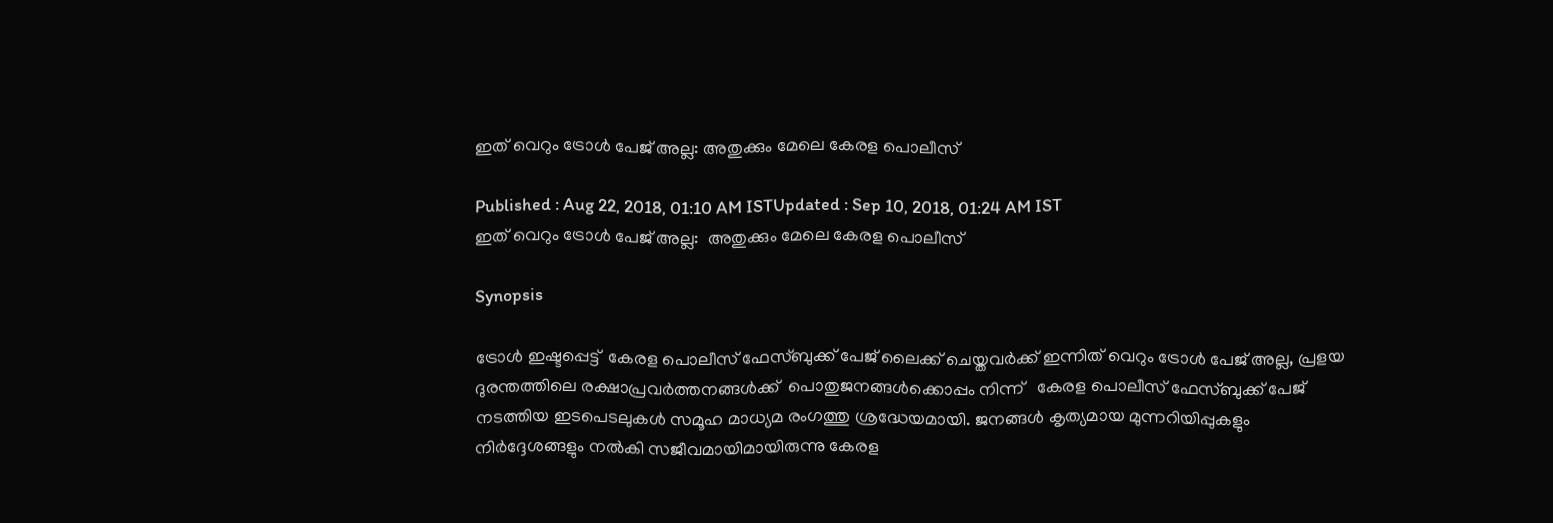ഇത് വെറും ട്രോൾ പേജ് അല്ല: അതുക്കും മേലെ കേരള പൊലീസ്

Published : Aug 22, 2018, 01:10 AM ISTUpdated : Sep 10, 2018, 01:24 AM IST
ഇത് വെറും ട്രോൾ പേജ് അല്ല:  അതുക്കും മേലെ കേരള പൊലീസ്

Synopsis

ട്രോൾ ഇഷ്ടപ്പെട്ട്  കേരള പൊലീസ് ഫേസ്ബുക്ക് പേജ് ലൈക്ക് ചെയ്തവർക്ക് ഇന്നിത് വെറും ട്രോള്‍ പേജ് അല്ല, പ്രളയ ദുരന്തത്തിലെ രക്ഷാപ്രവർത്തനങ്ങൾക്ക്  പൊതുജനങ്ങൾക്കൊപ്പം നിന്ന്   കേരള പൊലീസ് ഫേസ്ബുക്ക് പേജ് നടത്തിയ ഇടപെടലുകൾ സമൂഹ മാധ്യമ രംഗത്തു ശ്രദ്ധേയമായി. ജനങ്ങള്‍ കൃത്യമായ മുന്നറിയിപ്പുകളും നിര്‍ദ്ദേശങ്ങളും നല്‍കി സജീവമായിമായിരുന്നു കേരള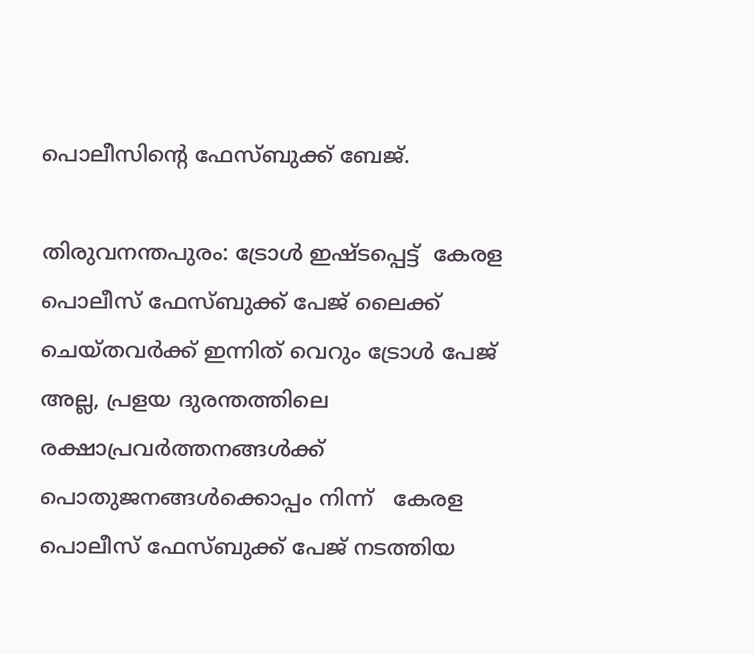പൊലീസിന്‍റെ ഫേസ്ബുക്ക് ബേജ്.

തിരുവനന്തപുരം: ട്രോൾ ഇഷ്ടപ്പെട്ട്  കേരള പൊലീസ് ഫേസ്ബുക്ക് പേജ് ലൈക്ക് ചെയ്തവർക്ക് ഇന്നിത് വെറും ട്രോള്‍ പേജ് അല്ല, പ്രളയ ദുരന്തത്തിലെ രക്ഷാപ്രവർത്തനങ്ങൾക്ക്  പൊതുജനങ്ങൾക്കൊപ്പം നിന്ന്   കേരള പൊലീസ് ഫേസ്ബുക്ക് പേജ് നടത്തിയ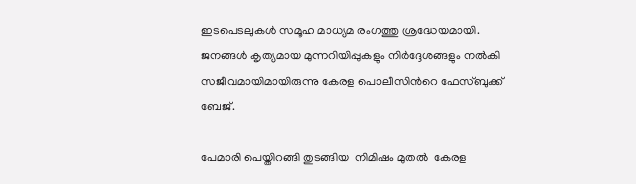ഇടപെടലുകൾ സമൂഹ മാധ്യമ രംഗത്തു ശ്രദ്ധേയമായി. ജനങ്ങള്‍ കൃത്യമായ മുന്നറിയിപ്പുകളും നിര്‍ദ്ദേശങ്ങളും നല്‍കി സജീവമായിമായിരുന്നു കേരള പൊലീസിന്‍റെ ഫേസ്ബുക്ക് ബേജ്.

പേമാരി പെയ്തിറങ്ങി തുടങ്ങിയ  നിമിഷം മുതൽ  കേരള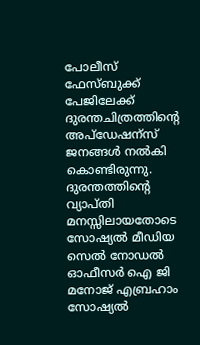പോലീസ് ഫേസ്ബുക്ക് പേജിലേക്ക്  ദുരന്തചിത്രത്തിന്റെ അപ്ഡേഷന്സ് ജനങ്ങൾ നൽകി കൊണ്ടിരുന്നു. ദുരന്തത്തിന്റെ വ്യാപ്തി  മനസ്സിലായതോടെ  സോഷ്യൽ മീഡിയ സെൽ നോഡൽ ഓഫീസർ ഐ ജി  മനോജ് എബ്രഹാം സോഷ്യൽ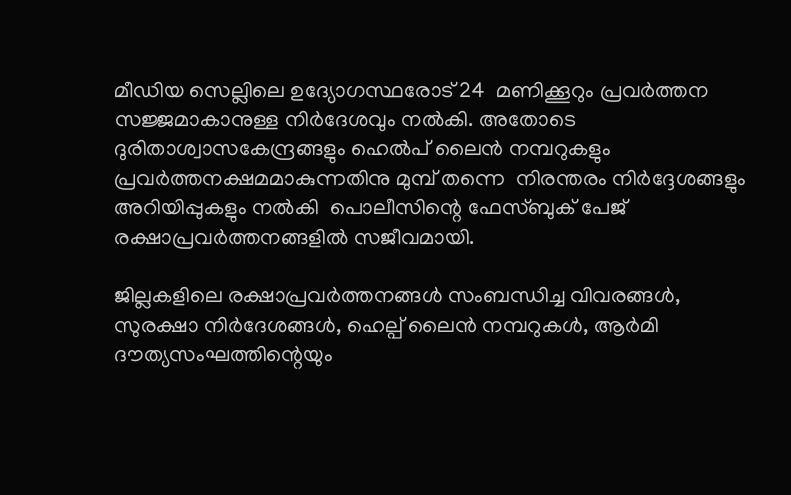മീഡിയ സെല്ലിലെ ഉദ്യോഗസ്ഥരോട് 24  മണിക്കൂറും പ്രവർത്തന  സജ്ജമാകാനുള്ള നിർദേശവും നൽകി. അതോടെ ദുരിതാശ്വാസകേന്ദ്രങ്ങളും ഹെൽപ് ലൈൻ നമ്പറുകളും പ്രവർത്തനക്ഷമമാകുന്നതിനു മുമ്പ് തന്നെ  നിരന്തരം നിർദ്ദേശങ്ങളും അറിയിപ്പുകളും നൽകി  പൊലീസിന്റെ ഫേസ്ബുക് പേജ് രക്ഷാപ്രവർത്തനങ്ങളിൽ സജീവമായി.

ജില്ലകളിലെ രക്ഷാപ്രവർത്തനങ്ങൾ സംബന്ധിച്ച വിവരങ്ങൾ, സുരക്ഷാ നിർദേശങ്ങൾ, ഹെല്പ് ലൈൻ നമ്പറുകൾ, ആർമി ദൗത്യസംഘത്തിന്റെയും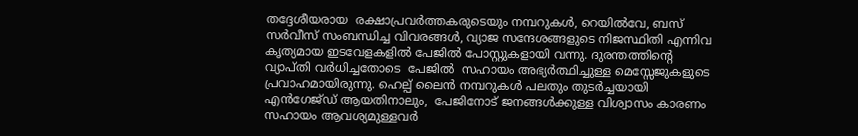തദ്ദേശീയരായ  രക്ഷാപ്രവർത്തകരുടെയും നമ്പറുകൾ, റെയിൽവേ, ബസ് സർവീസ് സംബന്ധിച്ച വിവരങ്ങൾ, വ്യാജ സന്ദേശങ്ങളുടെ നിജസ്ഥിതി എന്നിവ കൃത്യമായ ഇടവേളകളിൽ പേജിൽ പോസ്റ്റുകളായി വന്നു. ദുരന്തത്തിന്റെ വ്യാപ്തി വർധിച്ചതോടെ  പേജിൽ  സഹായം അഭ്യര്‍ത്ഥിച്ചുള്ള മെസ്സേജുകളുടെ പ്രവാഹമായിരുന്നു. ഹെല്പ് ലൈൻ നമ്പറുകൾ പലതും തുടർച്ചയായി  എൻഗേജ്ഡ് ആയതിനാലും,  പേജിനോട് ജനങ്ങൾക്കുള്ള വിശ്വാസം കാരണം സഹായം ആവശ്യമുള്ളവർ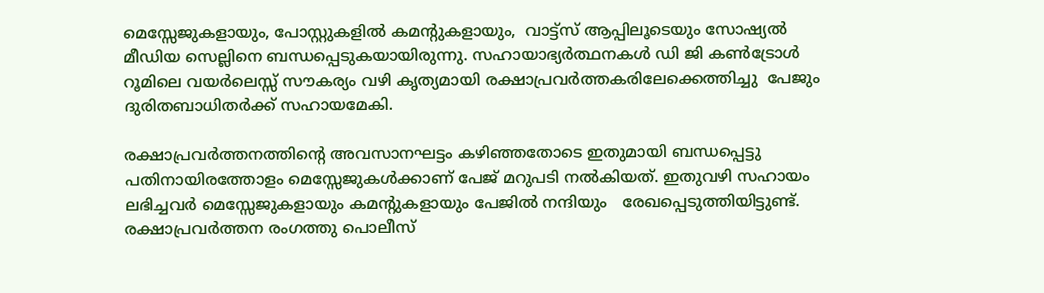മെസ്സേജുകളായും, പോസ്റ്റുകളിൽ കമന്റുകളായും,  വാട്ട്സ് ആപ്പിലൂടെയും സോഷ്യൽ മീഡിയ സെല്ലിനെ ബന്ധപ്പെടുകയായിരുന്നു. സഹായാഭ്യര്‍ത്ഥനകൾ ഡി ജി കൺട്രോൾ റൂമിലെ വയർലെസ്സ് സൗകര്യം വഴി കൃത്യമായി രക്ഷാപ്രവർത്തകരിലേക്കെത്തിച്ചു  പേജും ദുരിതബാധിതർക്ക് സഹായമേകി.

രക്ഷാപ്രവർത്തനത്തിന്റെ അവസാനഘട്ടം കഴിഞ്ഞതോടെ ഇതുമായി ബന്ധപ്പെട്ടു പതിനായിരത്തോളം മെസ്സേജുകൾക്കാണ് പേജ് മറുപടി നൽകിയത്. ഇതുവഴി സഹായം ലഭിച്ചവർ മെസ്സേജുകളായും കമന്റുകളായും പേജിൽ നന്ദിയും   രേഖപ്പെടുത്തിയിട്ടുണ്ട്.  രക്ഷാപ്രവർത്തന രംഗത്തു പൊലീസ്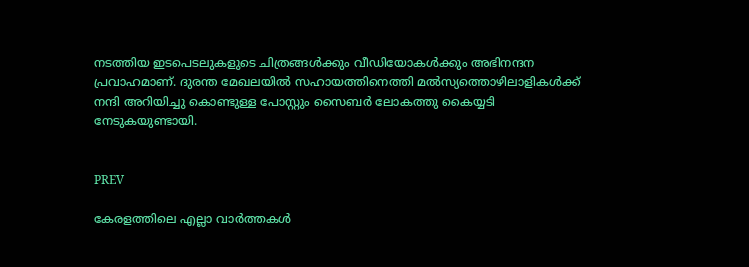നടത്തിയ ഇടപെടലുകളുടെ ചിത്രങ്ങൾക്കും വീഡിയോകൾക്കും അഭിനന്ദന പ്രവാഹമാണ്. ദുരന്ത മേഖലയിൽ സഹായത്തിനെത്തി മൽസ്യത്തൊഴിലാളികൾക്ക് നന്ദി അറിയിച്ചു കൊണ്ടുള്ള പോസ്റ്റും സൈബർ ലോകത്തു കൈയ്യടി നേടുകയുണ്ടായി.


PREV

കേരളത്തിലെ എല്ലാ വാർത്തകൾ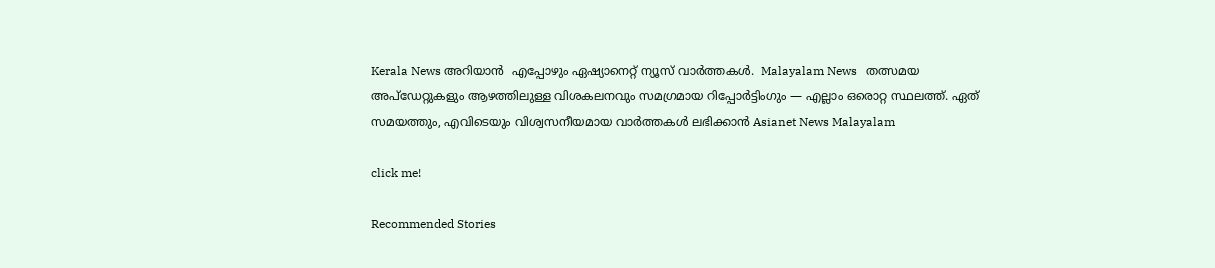Kerala News അറിയാൻ  എപ്പോഴും ഏഷ്യാനെറ്റ് ന്യൂസ് വാർത്തകൾ.  Malayalam News   തത്സമയ അപ്‌ഡേറ്റുകളും ആഴത്തിലുള്ള വിശകലനവും സമഗ്രമായ റിപ്പോർട്ടിംഗും — എല്ലാം ഒരൊറ്റ സ്ഥലത്ത്. ഏത് സമയത്തും, എവിടെയും വിശ്വസനീയമായ വാർത്തകൾ ലഭിക്കാൻ Asianet News Malayalam

click me!

Recommended Stories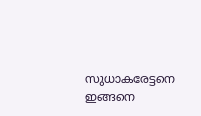സുധാകരേട്ടനെ ഇങ്ങനെ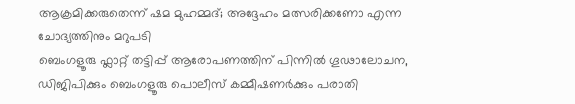ആക്രമിക്കരുതെന്ന് ഷമ മുഹമ്മദ്; അദ്ദേഹം മത്സരിക്കണോ എന്ന ചോദ്യത്തിനും മറുപടി
ബെംഗളൂരു ഫ്ലാറ്റ് തട്ടിപ്പ് ആരോപണത്തിന് പിന്നിൽ ഗൂഢാലോചന, ഡിജിപിക്കും ബെംഗളൂരു പൊലീസ് കമ്മീഷണർക്കും പരാതി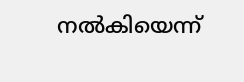നൽകിയെന്ന്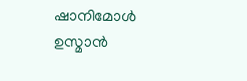ഷാനിമോൾ ഉസ്മാൻ